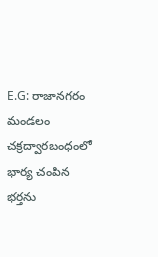E.G: రాజానగరం మండలం చక్రద్వారబంధంలో భార్య చంపిన భర్తను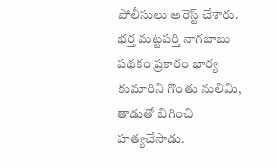పోలీసులు అరెస్ట్ చేశారు. భర్త మట్టపర్తి నాగబాబు పథకం ప్రకారం భార్య కుమారిని గొంతు నులిమి, తాడుతో బిగించి హత్యచేసాడు.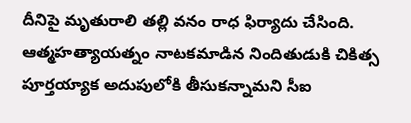దీనిపై మృతురాలి తల్లి వనం రాధ ఫిర్యాదు చేసింది. ఆత్మహత్యాయత్నం నాటకమాడిన నిందితుడుకి చికిత్స పూర్తయ్యాక అదుపులోకి తీసుకన్నామని సీఐ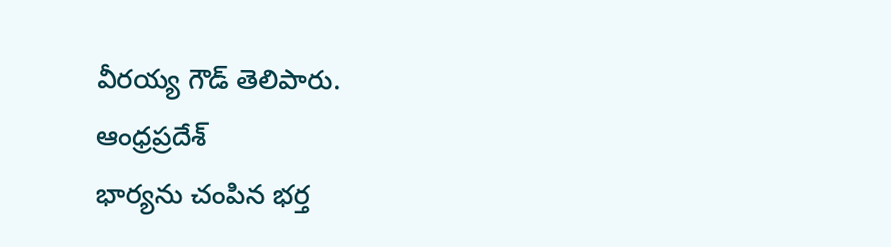వీరయ్య గౌడ్ తెలిపారు.
ఆంధ్రప్రదేశ్
భార్యను చంపిన భర్త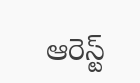ఆరెస్ట్